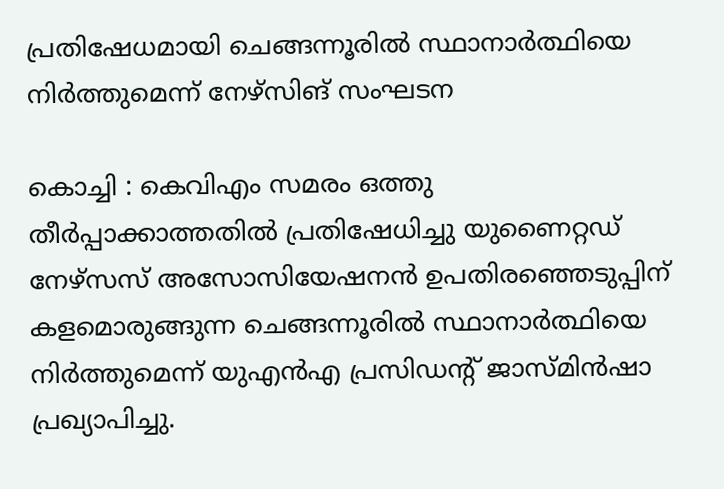പ്രതിഷേധമായി ചെങ്ങന്നൂരില്‍ സ്ഥാനാര്‍ത്ഥിയെ നിര്‍ത്തുമെന്ന് നേഴ്‌സിങ് സംഘടന

കൊച്ചി : കെവിഎം സമരം ഒത്തു തീര്‍പ്പാക്കാത്തതില്‍ പ്രതിഷേധിച്ചു യുണൈറ്റഡ് നേഴ്‌സസ് അസോസിയേഷനന്‍ ഉപതിരഞ്ഞെടുപ്പിന് കളമൊരുങ്ങുന്ന ചെങ്ങന്നൂരില്‍ സ്ഥാനാര്‍ത്ഥിയെ നിര്‍ത്തുമെന്ന് യുഎന്‍എ പ്രസിഡന്റ് ജാസ്മിന്‍ഷാ പ്രഖ്യാപിച്ചു.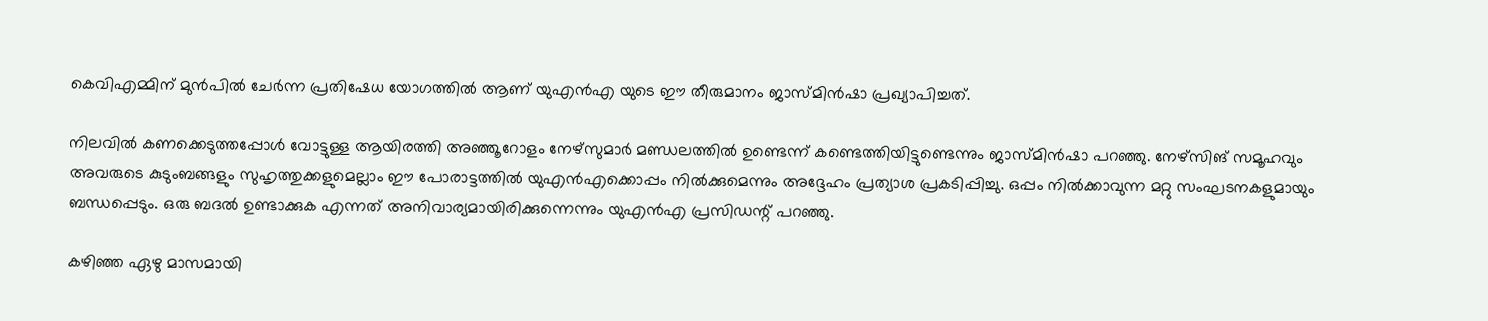കെവിഎമ്മിന് മുന്‍പില്‍ ചേര്‍ന്ന പ്രതിഷേധ യോഗത്തില്‍ ആണ് യുഎന്‍എ യുടെ ഈ തീരുമാനം ജാസ്മിന്‍ഷാ പ്രഖ്യാപിച്ചത്.

നിലവില്‍ കണക്കെടുത്തപ്പോള്‍ വോട്ടുള്ള ആയിരത്തി അഞ്ഞൂറോളം നേഴ്‌സുമാര്‍ മണ്ഡലത്തില്‍ ഉണ്ടെന്ന് കണ്ടെത്തിയിട്ടുണ്ടെന്നും ജാസ്മിന്‍ഷാ പറഞ്ഞു. നേഴ്‌സിങ് സമൂഹവും അവരുടെ കുടുംബങ്ങളും സുഹൃത്തുക്കളുമെല്ലാം ഈ പോരാട്ടത്തില്‍ യുഎന്‍എക്കൊപ്പം നില്‍ക്കുമെന്നും അദ്ദേഹം പ്രത്യാശ പ്രകടിപ്പിച്ചു. ഒപ്പം നില്‍ക്കാവുന്ന മറ്റു സംഘടനകളുമായും ബന്ധപ്പെടും. ഒരു ബദല്‍ ഉണ്ടാക്കുക എന്നത് അനിവാര്യമായിരിക്കുന്നെന്നും യുഎന്‍എ പ്രസിഡന്റ് പറഞ്ഞു.

കഴിഞ്ഞ ഏഴു മാസമായി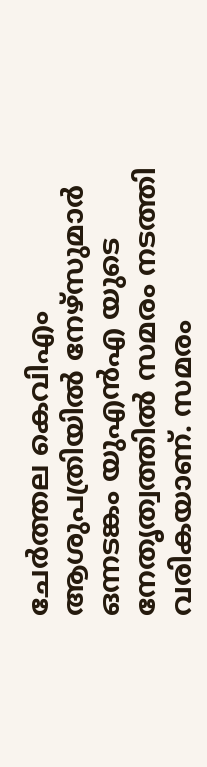ചേര്‍ത്തല കെവിഎം ആശുപത്രിയില്‍ നേഴ്‌സുമാര്‍ ഒന്നടങ്കം യുഎന്‍എ യുടെ നേതൃത്വത്തില്‍ സമരം നടത്തി വരികയാണ്. സമരം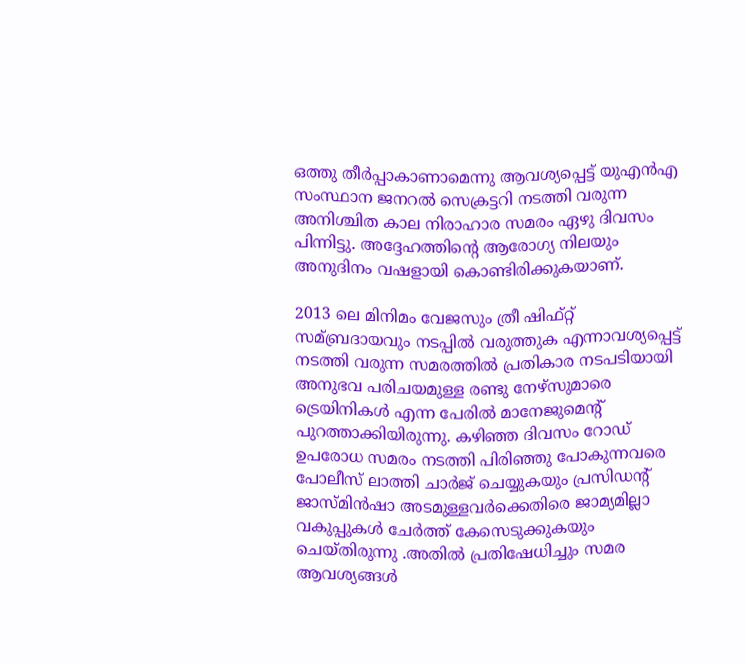ഒത്തു തീര്‍പ്പാകാണാമെന്നു ആവശ്യപ്പെട്ട് യുഎന്‍എ സംസ്ഥാന ജനറല്‍ സെക്രട്ടറി നടത്തി വരുന്ന അനിശ്ചിത കാല നിരാഹാര സമരം ഏഴു ദിവസം പിന്നിട്ടു. അദ്ദേഹത്തിന്റെ ആരോഗ്യ നിലയും അനുദിനം വഷളായി കൊണ്ടിരിക്കുകയാണ്.

2013 ലെ മിനിമം വേജസും ത്രീ ഷിഫ്റ്റ് സമ്ബ്രദായവും നടപ്പില്‍ വരുത്തുക എന്നാവശ്യപ്പെട്ട് നടത്തി വരുന്ന സമരത്തില്‍ പ്രതികാര നടപടിയായി അനുഭവ പരിചയമുള്ള രണ്ടു നേഴ്‌സുമാരെ ട്രെയിനികള്‍ എന്ന പേരില്‍ മാനേജുമെന്റ് പുറത്താക്കിയിരുന്നു. കഴിഞ്ഞ ദിവസം റോഡ് ഉപരോധ സമരം നടത്തി പിരിഞ്ഞു പോകുന്നവരെ പോലീസ് ലാത്തി ചാര്‍ജ് ചെയ്യുകയും പ്രസിഡന്റ് ജാസ്മിന്‍ഷാ അടമുള്ളവര്‍ക്കെതിരെ ജാമ്യമില്ലാ വകുപ്പുകള്‍ ചേര്‍ത്ത് കേസെടുക്കുകയും ചെയ്തിരുന്നു .അതില്‍ പ്രതിഷേധിച്ചും സമര ആവശ്യങ്ങള്‍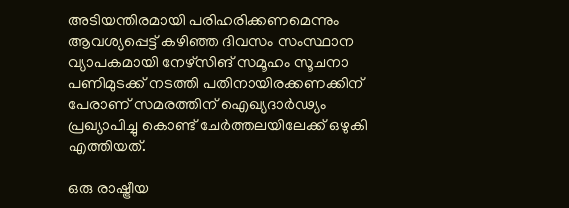അടിയന്തിരമായി പരിഹരിക്കണമെന്നും ആവശ്യപ്പെട്ട് കഴിഞ്ഞ ദിവസം സംസ്ഥാന വ്യാപകമായി നേഴ്‌സിങ് സമൂഹം സൂചനാ പണിമുടക്ക് നടത്തി പതിനായിരക്കണക്കിന് പേരാണ് സമരത്തിന് ഐഖ്യദാര്‍ഢ്യം പ്രഖ്യാപിച്ചു കൊണ്ട് ചേര്‍ത്തലയിലേക്ക് ഒഴുകി എത്തിയത്.

ഒരു രാഷ്ട്രീയ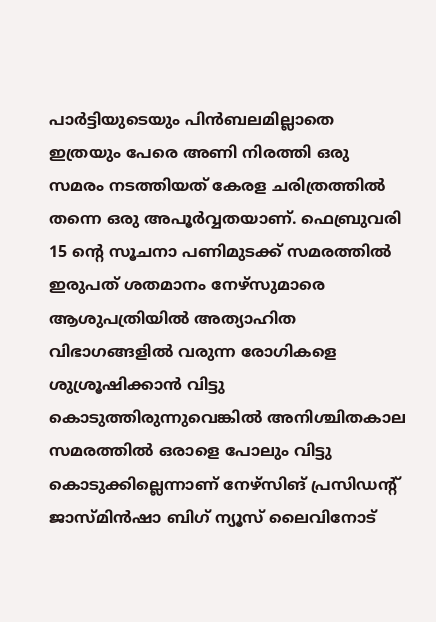പാര്‍ട്ടിയുടെയും പിന്‍ബലമില്ലാതെ ഇത്രയും പേരെ അണി നിരത്തി ഒരു സമരം നടത്തിയത് കേരള ചരിത്രത്തില്‍ തന്നെ ഒരു അപൂര്‍വ്വതയാണ്. ഫെബ്രുവരി 15 ന്റെ സൂചനാ പണിമുടക്ക് സമരത്തില്‍ ഇരുപത് ശതമാനം നേഴ്‌സുമാരെ ആശുപത്രിയില്‍ അത്യാഹിത വിഭാഗങ്ങളില്‍ വരുന്ന രോഗികളെ ശുശ്രൂഷിക്കാന്‍ വിട്ടു കൊടുത്തിരുന്നുവെങ്കില്‍ അനിശ്ചിതകാല സമരത്തില്‍ ഒരാളെ പോലും വിട്ടു കൊടുക്കില്ലെന്നാണ് നേഴ്‌സിങ് പ്രസിഡന്റ് ജാസ്മിന്‍ഷാ ബിഗ് ന്യൂസ് ലൈവിനോട്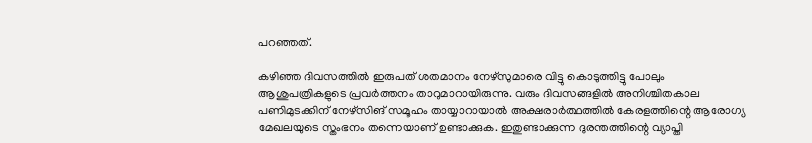പറഞ്ഞത്.

കഴിഞ്ഞ ദിവസത്തില്‍ ഇരുപത് ശതമാനം നേഴ്‌സുമാരെ വിട്ടു കൊടുത്തിട്ടു പോലും ആശുപത്രികളുടെ പ്രവര്‍ത്തനം താറുമാറായിരുന്നു. വരും ദിവസങ്ങളില്‍ അനിശ്ചിതകാല പണിമുടക്കിന് നേഴ്‌സിങ് സമൂഹം തായ്യാറായാല്‍ അക്ഷരാര്‍ത്ഥത്തില്‍ കേരളത്തിന്റെ ആരോഗ്യ മേഖലയുടെ സ്തംഭനം തന്നെയാണ് ഉണ്ടാക്കുക. ഇതുണ്ടാക്കുന്ന ദുരന്തത്തിന്റെ വ്യാപ്തി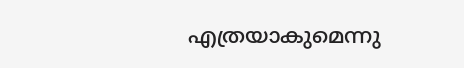എത്രയാകുമെന്നു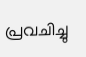പ്രവചിച്ചു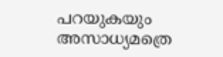പറയുകയും അസാധ്യമത്രെ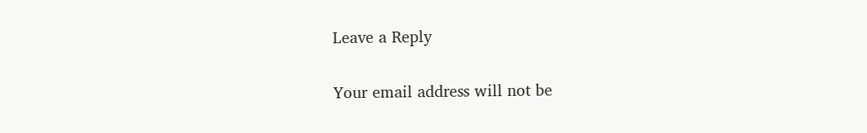Leave a Reply

Your email address will not be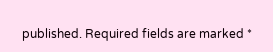published. Required fields are marked *